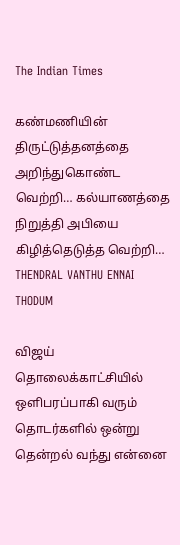The Indian Times

கண்மணியின் திருட்டுத்தனத்தை அறிந்துகொண்ட வெற்றி… கல்யாணத்தை நிறுத்தி அபியை கிழித்தெடுத்த வெற்றி… THENDRAL VANTHU ENNAI THODUM

விஜய் தொலைக்காட்சியில் ஒளிபரப்பாகி வரும் தொடர்களில் ஒன்று தென்றல் வந்து என்னை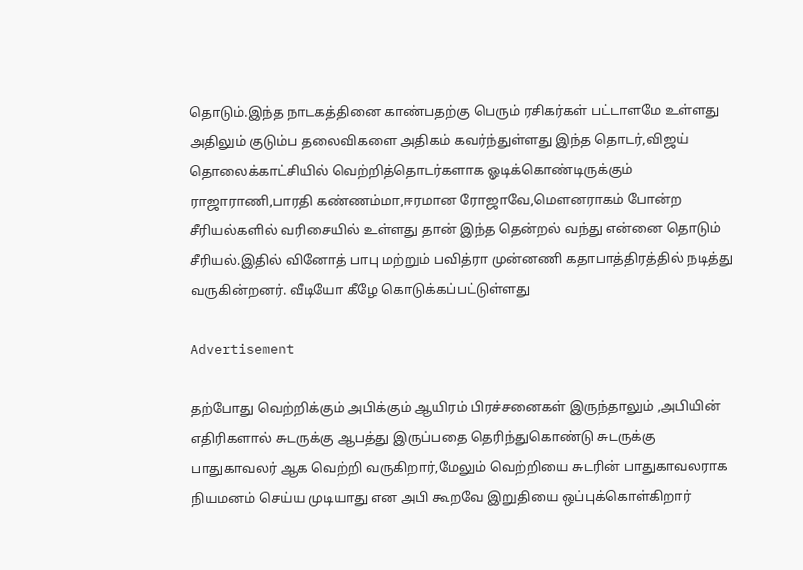தொடும்.இந்த நாடகத்தினை காண்பதற்கு பெரும் ரசிகர்கள் பட்டாளமே உள்ளது அதிலும் குடும்ப தலைவிகளை அதிகம் கவர்ந்துள்ளது இந்த தொடர்,விஜய் தொலைக்காட்சியில் வெற்றித்தொடர்களாக ஓடிக்கொண்டிருக்கும் ராஜாராணி,பாரதி கண்ணம்மா,ஈரமான ரோஜாவே,மௌனராகம் போன்ற சீரியல்களில் வரிசையில் உள்ளது தான் இந்த தென்றல் வந்து என்னை தொடும் சீரியல்.இதில் வினோத் பாபு மற்றும் பவித்ரா முன்னணி கதாபாத்திரத்தில் நடித்து வருகின்றனர். வீடியோ கீழே கொடுக்கப்பட்டுள்ளது

Advertisement

தற்போது வெற்றிக்கும் அபிக்கும் ஆயிரம் பிரச்சனைகள் இருந்தாலும் ,அபியின் எதிரிகளால் சுடருக்கு ஆபத்து இருப்பதை தெரிந்துகொண்டு சுடருக்கு பாதுகாவலர் ஆக வெற்றி வருகிறார்,மேலும் வெற்றியை சுடரின் பாதுகாவலராக நியமனம் செய்ய முடியாது என அபி கூறவே இறுதியை ஒப்புக்கொள்கிறார்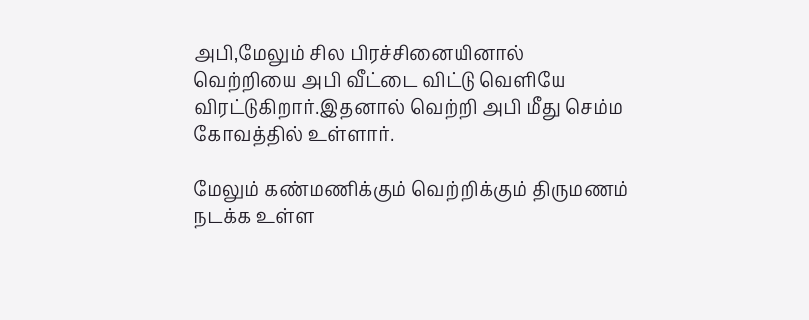அபி,மேலும் சில பிரச்சினையினால் வெற்றியை அபி வீட்டை விட்டு வெளியே விரட்டுகிறார்.இதனால் வெற்றி அபி மீது செம்ம கோவத்தில் உள்ளார்.

மேலும் கண்மணிக்கும் வெற்றிக்கும் திருமணம் நடக்க உள்ள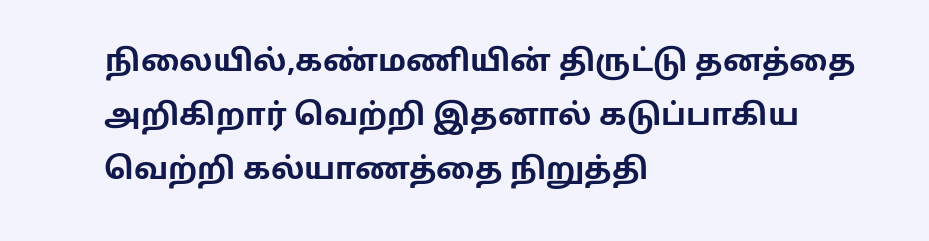நிலையில்,கண்மணியின் திருட்டு தனத்தை அறிகிறார் வெற்றி இதனால் கடுப்பாகிய வெற்றி கல்யாணத்தை நிறுத்தி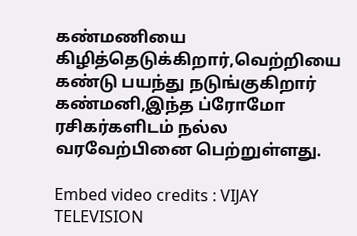கண்மணியை கிழித்தெடுக்கிறார்,வெற்றியை கண்டு பயந்து நடுங்குகிறார் கண்மனி,இந்த ப்ரோமோ ரசிகர்களிடம் நல்ல வரவேற்பினை பெற்றுள்ளது.

Embed video credits : VIJAY TELEVISION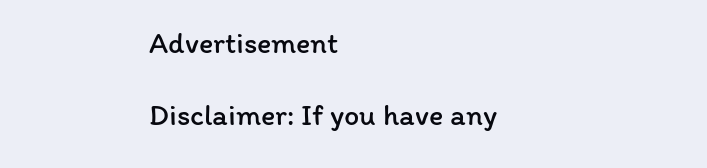Advertisement

Disclaimer: If you have any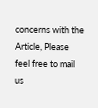concerns with the Article, Please feel free to mail us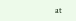at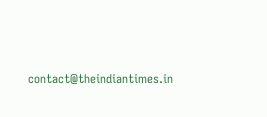contact@theindiantimes.in